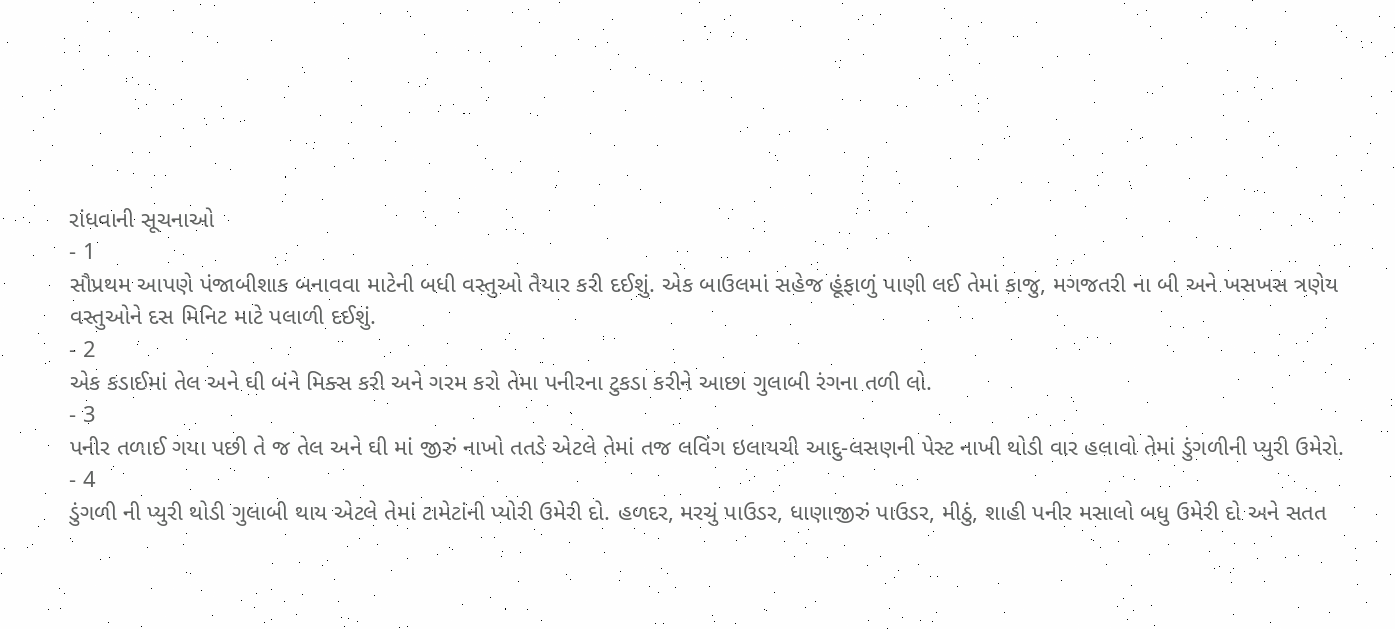રાંધવાની સૂચનાઓ
- 1
સૌપ્રથમ આપણે પંજાબીશાક બનાવવા માટેની બધી વસ્તુઓ તૈયાર કરી દઈશું. એક બાઉલમાં સહેજ હૂંફાળું પાણી લઈ તેમાં કાજુ, મગજતરી ના બી અને ખસખસ ત્રણેય વસ્તુઓને દસ મિનિટ માટે પલાળી દઈશું.
- 2
એક કડાઈમાં તેલ અને ઘી બંને મિક્સ કરી અને ગરમ કરો તેમા પનીરના ટુકડા કરીને આછા ગુલાબી રંગના તળી લો.
- 3
પનીર તળાઈ ગયા પછી તે જ તેલ અને ઘી માં જીરું નાખો તતડે એટલે તેમાં તજ લવિંગ ઇલાયચી આદુ-લસણની પેસ્ટ નાખી થોડી વાર હલાવો તેમાં ડુંગળીની પ્યુરી ઉમેરો.
- 4
ડુંગળી ની પ્યુરી થોડી ગુલાબી થાય એટલે તેમાં ટામેટાંની પ્યોરી ઉમેરી દો. હળદર, મરચું પાઉડર, ધાણાજીરું પાઉડર, મીઠું, શાહી પનીર મસાલો બધુ ઉમેરી દો અને સતત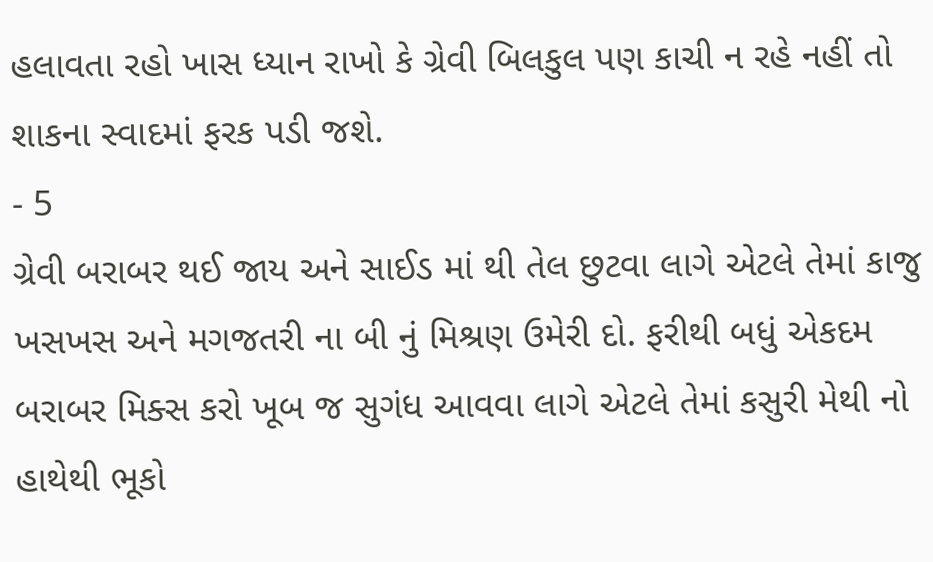હલાવતા રહો ખાસ ધ્યાન રાખો કે ગ્રેવી બિલકુલ પણ કાચી ન રહે નહીં તો શાકના સ્વાદમાં ફરક પડી જશે.
- 5
ગ્રેવી બરાબર થઈ જાય અને સાઈડ માં થી તેલ છુટવા લાગે એટલે તેમાં કાજુ ખસખસ અને મગજતરી ના બી નું મિશ્રણ ઉમેરી દો. ફરીથી બધું એકદમ બરાબર મિક્સ કરો ખૂબ જ સુગંધ આવવા લાગે એટલે તેમાં કસુરી મેથી નો હાથેથી ભૂકો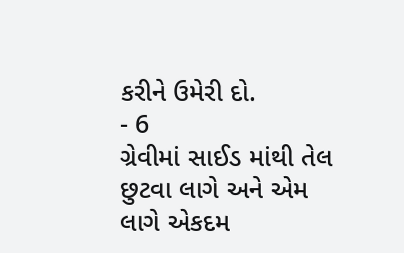કરીને ઉમેરી દો.
- 6
ગ્રેવીમાં સાઈડ માંથી તેલ છુટવા લાગે અને એમ લાગે એકદમ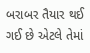બરાબર તૈયાર થઈ ગઈ છે એટલે તેમાં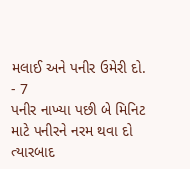મલાઈ અને પનીર ઉમેરી દો.
- 7
પનીર નાખ્યા પછી બે મિનિટ માટે પનીરને નરમ થવા દો ત્યારબાદ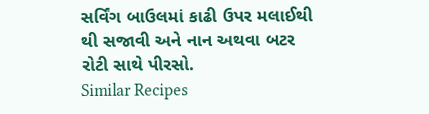સર્વિંગ બાઉલમાં કાઢી ઉપર મલાઈથી થી સજાવી અને નાન અથવા બટર રોટી સાથે પીરસો.
Similar Recipes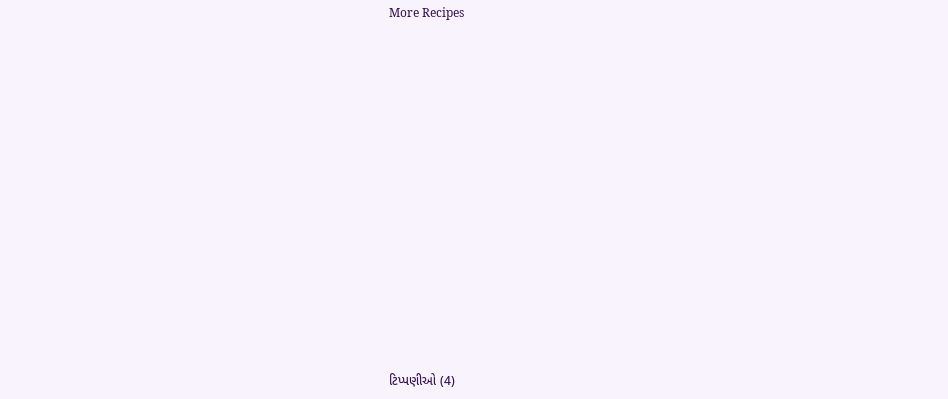More Recipes















ટિપ્પણીઓ (4)